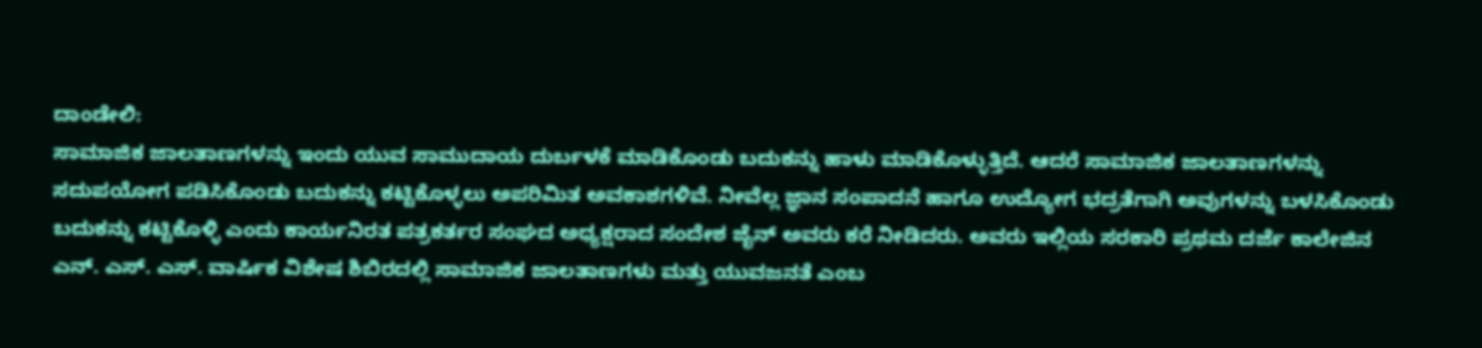ದಾಂಡೇಲಿ:
ಸಾಮಾಜಿಕ ಜಾಲತಾಣಗಳನ್ನು ಇಂದು ಯುವ ಸಾಮುದಾಯ ದುರ್ಬಳಕೆ ಮಾಡಿಕೊಂಡು ಬದುಕನ್ನು ಹಾಳು ಮಾಡಿಕೊಳ್ಳುತ್ತಿದೆ. ಆದರೆ ಸಾಮಾಜಿಕ ಜಾಲತಾಣಗಳನ್ನು ಸದುಪಯೋಗ ಪಡಿಸಿಕೊಂಡು ಬದುಕನ್ನು ಕಟ್ಟಿಕೊಳ್ಳಲು ಅಪರಿಮಿತ ಅವಕಾಶಗಳಿವೆ. ನೀವೆಲ್ಲ ಜ್ಞಾನ ಸಂಪಾದನೆ ಹಾಗೂ ಉದ್ಯೋಗ ಭದ್ರತೆಗಾಗಿ ಅವುಗಳನ್ನು ಬಳಸಿಕೊಂಡು ಬದುಕನ್ನು ಕಟ್ಟಿಕೊಳ್ಳಿ ಎಂದು ಕಾರ್ಯನಿರತ ಪತ್ರಕರ್ತರ ಸಂಘದ ಅಧ್ಯಕ್ಷರಾದ ಸಂದೇಶ ಜೈನ್ ಅವರು ಕರೆ ನೀಡಿದರು. ಅವರು ಇಲ್ಲಿಯ ಸರಕಾರಿ ಪ್ರಥಮ ದರ್ಜೆ ಕಾಲೇಜಿನ ಎನ್. ಎಸ್. ಎಸ್. ವಾರ್ಷಿಕ ವಿಶೇಷ ಶಿಬಿರದಲ್ಲಿ ಸಾಮಾಜಿಕ ಜಾಲತಾಣಗಳು ಮತ್ತು ಯುವಜನತೆ ಎಂಬ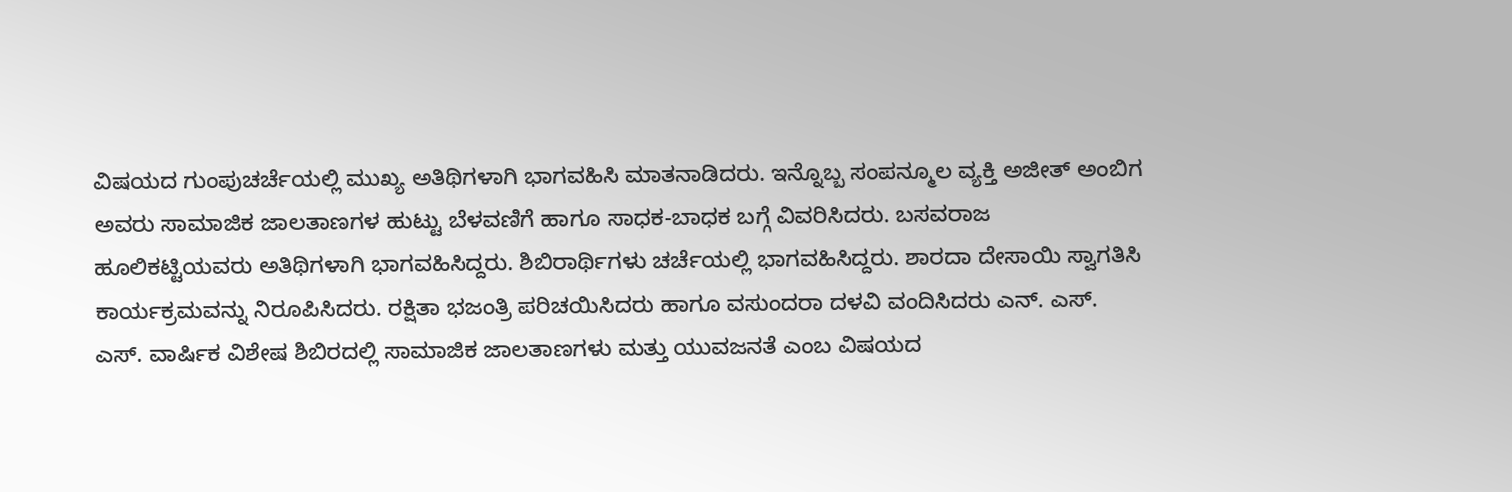ವಿಷಯದ ಗುಂಪುಚರ್ಚೆಯಲ್ಲಿ ಮುಖ್ಯ ಅತಿಥಿಗಳಾಗಿ ಭಾಗವಹಿಸಿ ಮಾತನಾಡಿದರು. ಇನ್ನೊಬ್ಬ ಸಂಪನ್ಮೂಲ ವ್ಯಕ್ತಿ ಅಜೀತ್ ಅಂಬಿಗ ಅವರು ಸಾಮಾಜಿಕ ಜಾಲತಾಣಗಳ ಹುಟ್ಟು ಬೆಳವಣಿಗೆ ಹಾಗೂ ಸಾಧಕ-ಬಾಧಕ ಬಗ್ಗೆ ವಿವರಿಸಿದರು. ಬಸವರಾಜ ಹೂಲಿಕಟ್ಟಿಯವರು ಅತಿಥಿಗಳಾಗಿ ಭಾಗವಹಿಸಿದ್ದರು. ಶಿಬಿರಾರ್ಥಿಗಳು ಚರ್ಚೆಯಲ್ಲಿ ಭಾಗವಹಿಸಿದ್ದರು. ಶಾರದಾ ದೇಸಾಯಿ ಸ್ವಾಗತಿಸಿ ಕಾರ್ಯಕ್ರಮವನ್ನು ನಿರೂಪಿಸಿದರು. ರಕ್ಷಿತಾ ಭಜಂತ್ರಿ ಪರಿಚಯಿಸಿದರು ಹಾಗೂ ವಸುಂದರಾ ದಳವಿ ವಂದಿಸಿದರು ಎನ್. ಎಸ್. ಎಸ್. ವಾರ್ಷಿಕ ವಿಶೇಷ ಶಿಬಿರದಲ್ಲಿ ಸಾಮಾಜಿಕ ಜಾಲತಾಣಗಳು ಮತ್ತು ಯುವಜನತೆ ಎಂಬ ವಿಷಯದ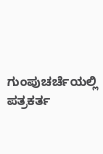ಗುಂಪುಚರ್ಚೆಯಲ್ಲಿ ಪತ್ರಕರ್ತ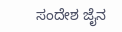ಸಂದೇಶ ಜೈನ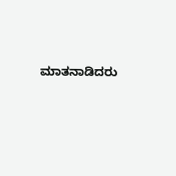ಮಾತನಾಡಿದರು